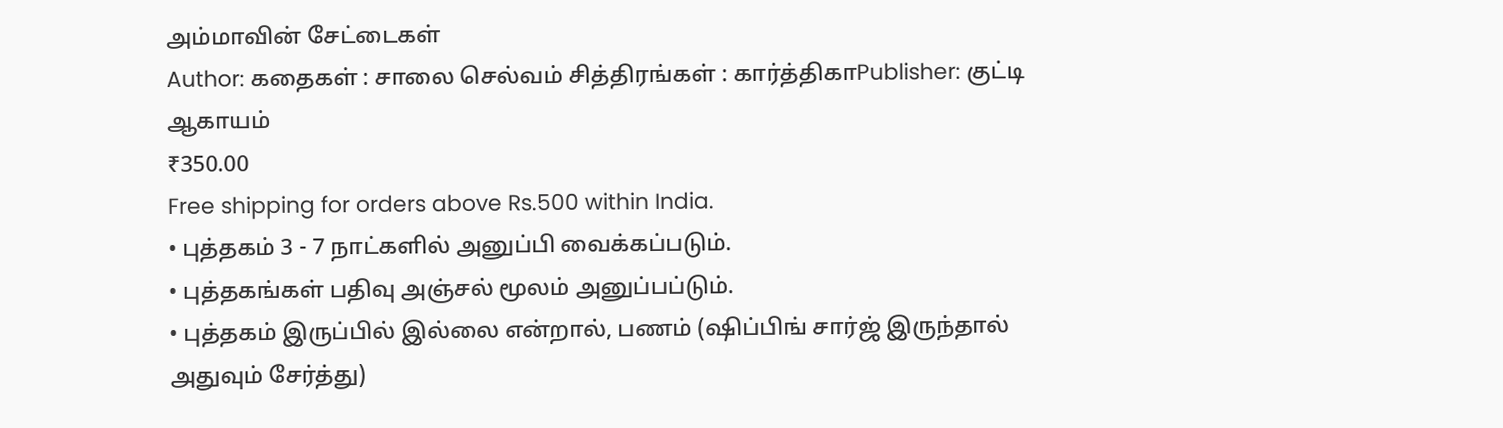அம்மாவின் சேட்டைகள்
Author: கதைகள் : சாலை செல்வம் சித்திரங்கள் : கார்த்திகாPublisher: குட்டி ஆகாயம்
₹350.00
Free shipping for orders above Rs.500 within India.
• புத்தகம் 3 - 7 நாட்களில் அனுப்பி வைக்கப்படும்.
• புத்தகங்கள் பதிவு அஞ்சல் மூலம் அனுப்பப்டும்.
• புத்தகம் இருப்பில் இல்லை என்றால், பணம் (ஷிப்பிங் சார்ஜ் இருந்தால் அதுவும் சேர்த்து)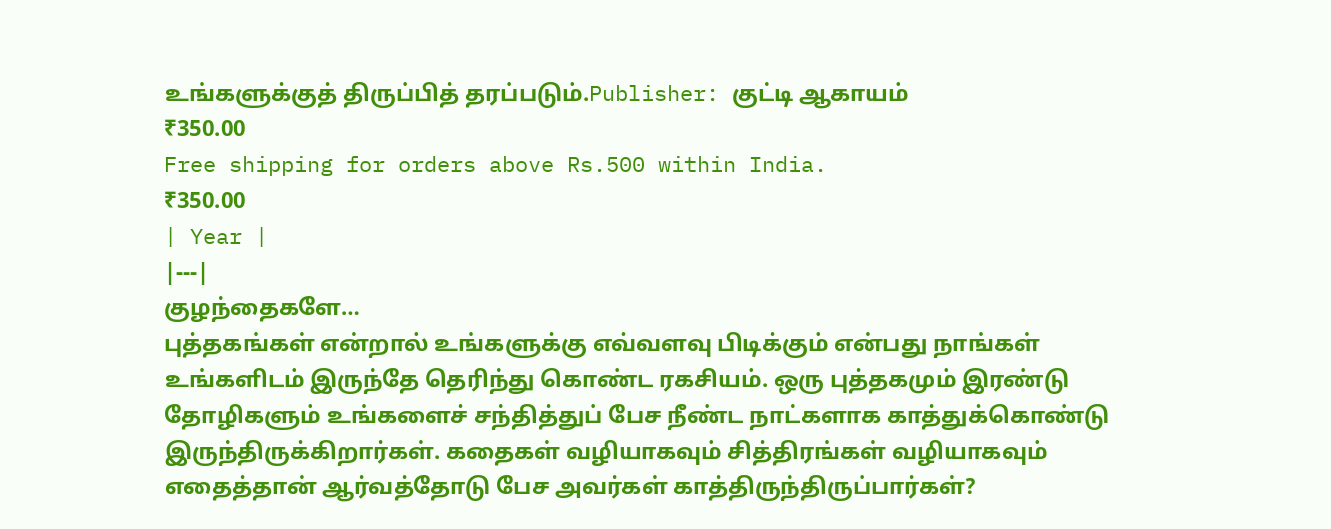உங்களுக்குத் திருப்பித் தரப்படும்.Publisher: குட்டி ஆகாயம்
₹350.00
Free shipping for orders above Rs.500 within India.
₹350.00
| Year |
|---|
குழந்தைகளே…
புத்தகங்கள் என்றால் உங்களுக்கு எவ்வளவு பிடிக்கும் என்பது நாங்கள் உங்களிடம் இருந்தே தெரிந்து கொண்ட ரகசியம். ஒரு புத்தகமும் இரண்டு தோழிகளும் உங்களைச் சந்தித்துப் பேச நீண்ட நாட்களாக காத்துக்கொண்டு இருந்திருக்கிறார்கள். கதைகள் வழியாகவும் சித்திரங்கள் வழியாகவும் எதைத்தான் ஆர்வத்தோடு பேச அவர்கள் காத்திருந்திருப்பார்கள்?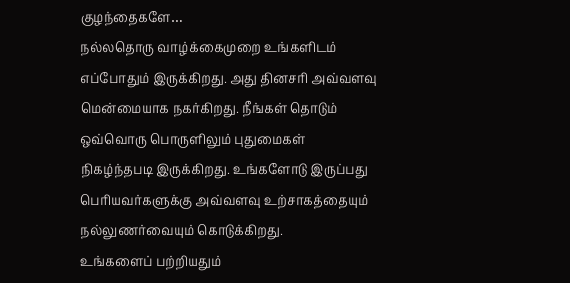குழந்தைகளே…
நல்லதொரு வாழ்க்கைமுறை உங்களிடம் எப்போதும் இருக்கிறது. அது தினசரி அவ்வளவு மென்மையாக நகர்கிறது. நீங்கள் தொடும் ஒவ்வொரு பொருளிலும் புதுமைகள் நிகழ்ந்தபடி இருக்கிறது. உங்களோடு இருப்பது பெரியவர்களுக்கு அவ்வளவு உற்சாகத்தையும் நல்லுணர்வையும் கொடுக்கிறது.
உங்களைப் பற்றியதும்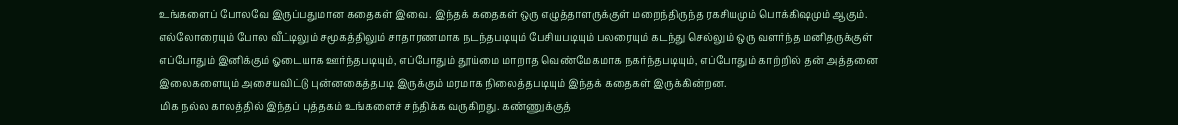உங்களைப் போலவே இருப்பதுமான கதைகள் இவை. இந்தக் கதைகள் ஒரு எழுத்தாளருக்குள் மறைந்திருந்த ரகசியமும் பொக்கிஷமும் ஆகும். எல்லோரையும் போல வீட்டிலும் சமூகத்திலும் சாதாரணமாக நடந்தபடியும் பேசியபடியும் பலரையும் கடந்து செல்லும் ஒரு வளர்ந்த மனிதருக்குள் எப்போதும் இனிக்கும் ஓடையாக ஊர்ந்தபடியும், எப்போதும் தூய்மை மாறாத வெண்மேகமாக நகர்ந்தபடியும், எப்போதும் காற்றில் தன் அத்தனை இலைகளையும் அசையவிட்டு புன்னகைத்தபடி இருக்கும் மரமாக நிலைத்தபடியும் இந்தக் கதைகள் இருக்கின்றன.
மிக நல்ல காலத்தில் இந்தப் புத்தகம் உங்களைச் சந்திக்க வருகிறது. கண்ணுக்குத்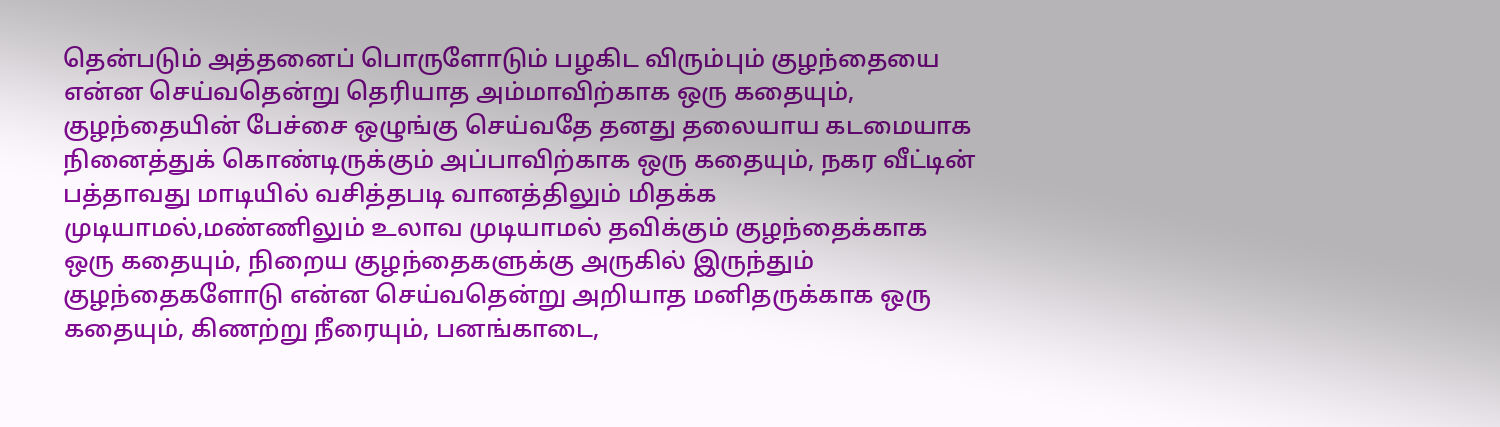தென்படும் அத்தனைப் பொருளோடும் பழகிட விரும்பும் குழந்தையை என்ன செய்வதென்று தெரியாத அம்மாவிற்காக ஒரு கதையும், குழந்தையின் பேச்சை ஒழுங்கு செய்வதே தனது தலையாய கடமையாக நினைத்துக் கொண்டிருக்கும் அப்பாவிற்காக ஒரு கதையும், நகர வீட்டின் பத்தாவது மாடியில் வசித்தபடி வானத்திலும் மிதக்க முடியாமல்,மண்ணிலும் உலாவ முடியாமல் தவிக்கும் குழந்தைக்காக ஒரு கதையும், நிறைய குழந்தைகளுக்கு அருகில் இருந்தும் குழந்தைகளோடு என்ன செய்வதென்று அறியாத மனிதருக்காக ஒரு கதையும், கிணற்று நீரையும், பனங்காடை,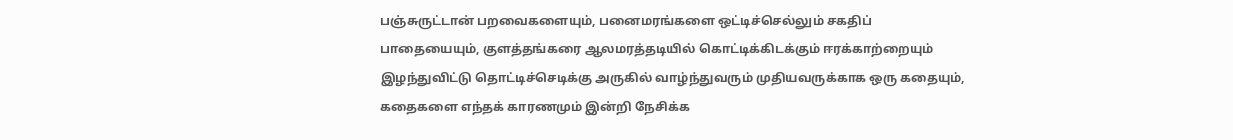பஞ்சுருட்டான் பறவைகளையும், பனைமரங்களை ஒட்டிச்செல்லும் சகதிப் பாதையையும், குளத்தங்கரை ஆலமரத்தடியில் கொட்டிக்கிடக்கும் ஈரக்காற்றையும் இழந்துவிட்டு தொட்டிச்செடிக்கு அருகில் வாழ்ந்துவரும் முதியவருக்காக ஒரு கதையும், கதைகளை எந்தக் காரணமும் இன்றி நேசிக்க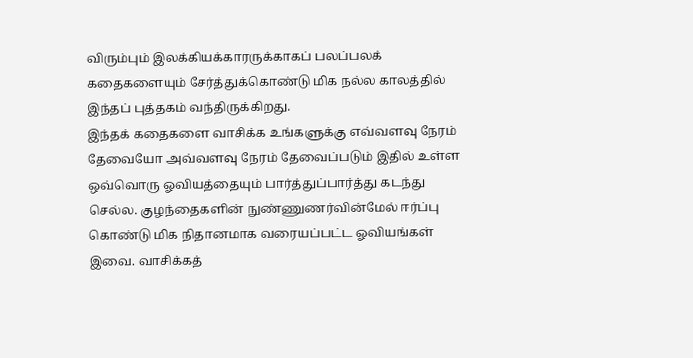விரும்பும் இலக்கியக்காரருக்காகப் பலப்பலக் கதைகளையும் சேர்த்துக்கொண்டு மிக நல்ல காலத்தில் இந்தப் புத்தகம் வந்திருக்கிறது.
இந்தக் கதைகளை வாசிக்க உங்களுக்கு எவ்வளவு நேரம் தேவையோ அவ்வளவு நேரம் தேவைப்படும் இதில் உள்ள ஒவ்வொரு ஓவியத்தையும் பார்த்துப்பார்த்து கடந்து செல்ல. குழந்தைகளின் நுண்ணுணர்வின்மேல் ஈர்ப்பு கொண்டு மிக நிதானமாக வரையப்பட்ட ஓவியங்கள் இவை. வாசிக்கத்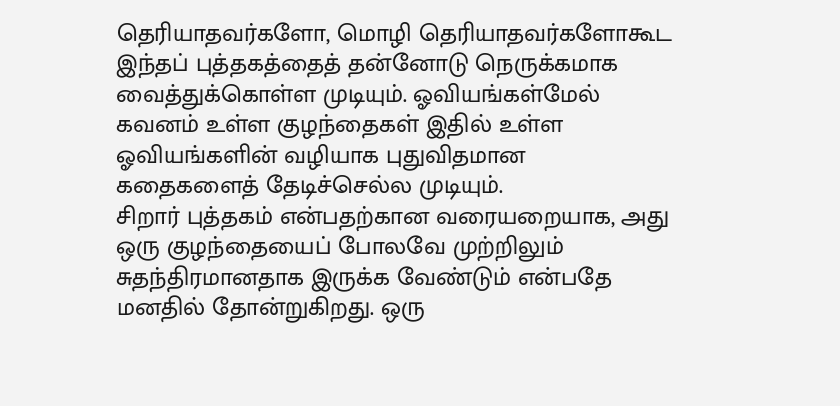தெரியாதவர்களோ, மொழி தெரியாதவர்களோகூட இந்தப் புத்தகத்தைத் தன்னோடு நெருக்கமாக வைத்துக்கொள்ள முடியும். ஓவியங்கள்மேல் கவனம் உள்ள குழந்தைகள் இதில் உள்ள ஓவியங்களின் வழியாக புதுவிதமான கதைகளைத் தேடிச்செல்ல முடியும்.
சிறார் புத்தகம் என்பதற்கான வரையறையாக, அது ஒரு குழந்தையைப் போலவே முற்றிலும் சுதந்திரமானதாக இருக்க வேண்டும் என்பதே மனதில் தோன்றுகிறது. ஒரு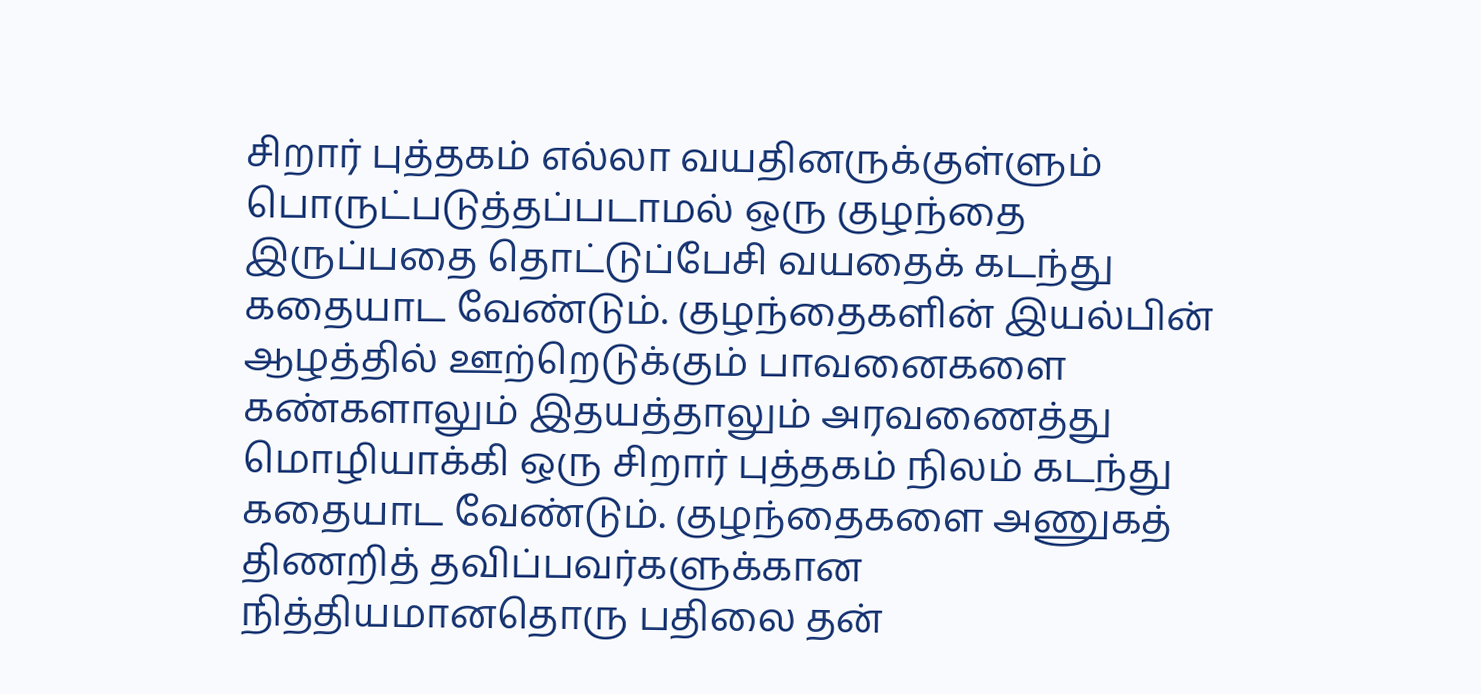சிறார் புத்தகம் எல்லா வயதினருக்குள்ளும் பொருட்படுத்தப்படாமல் ஒரு குழந்தை இருப்பதை தொட்டுப்பேசி வயதைக் கடந்து கதையாட வேண்டும். குழந்தைகளின் இயல்பின் ஆழத்தில் ஊற்றெடுக்கும் பாவனைகளை கண்களாலும் இதயத்தாலும் அரவணைத்து மொழியாக்கி ஒரு சிறார் புத்தகம் நிலம் கடந்து கதையாட வேண்டும். குழந்தைகளை அணுகத் திணறித் தவிப்பவர்களுக்கான நித்தியமானதொரு பதிலை தன்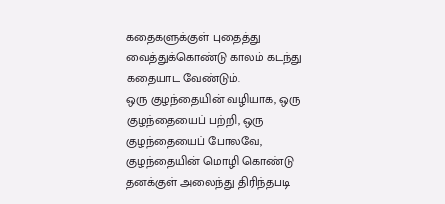கதைகளுக்குள் புதைத்து வைத்துக்கொண்டு காலம் கடந்து கதையாட வேண்டும்.
ஒரு குழந்தையின் வழியாக, ஒரு குழந்தையைப் பற்றி, ஒரு குழந்தையைப் போலவே, குழந்தையின் மொழி கொண்டு தனக்குள் அலைந்து திரிந்தபடி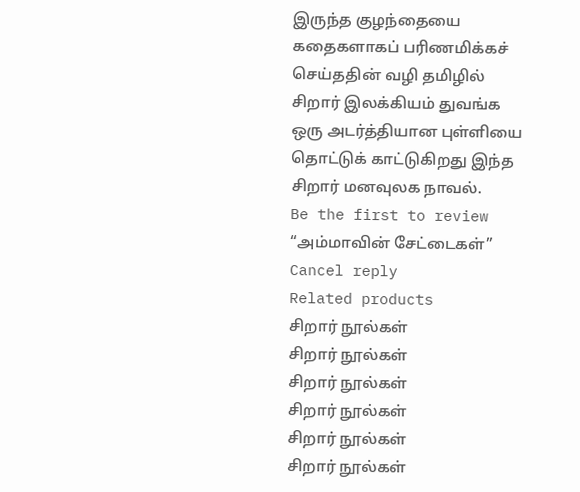இருந்த குழந்தையை கதைகளாகப் பரிணமிக்கச் செய்ததின் வழி தமிழில் சிறார் இலக்கியம் துவங்க ஒரு அடர்த்தியான புள்ளியை தொட்டுக் காட்டுகிறது இந்த சிறார் மனவுலக நாவல்.
Be the first to review “அம்மாவின் சேட்டைகள்” Cancel reply
Related products
சிறார் நூல்கள்
சிறார் நூல்கள்
சிறார் நூல்கள்
சிறார் நூல்கள்
சிறார் நூல்கள்
சிறார் நூல்கள்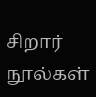சிறார் நூல்கள்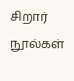சிறார் நூல்கள்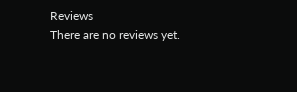Reviews
There are no reviews yet.